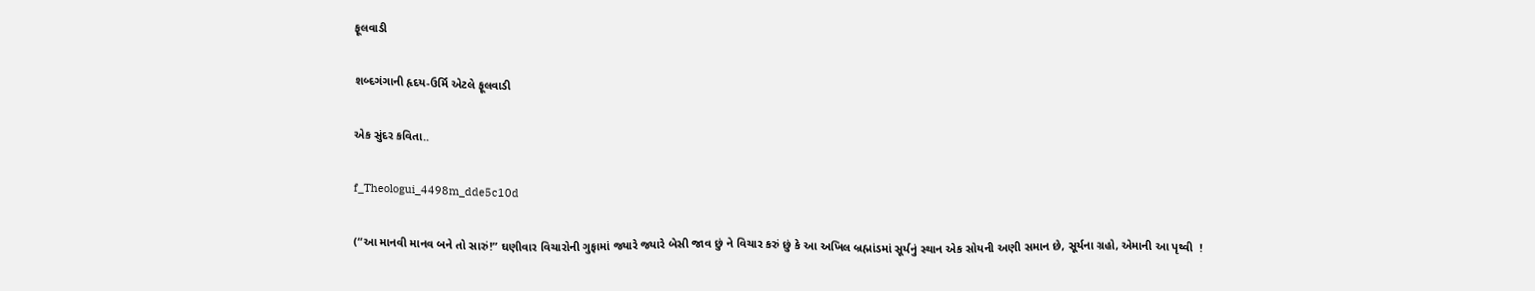ફૂલવાડી

શબ્દગંગાની હૃદય-ઉર્મિ એટલે ફૂલવાડી

એક સુંદર કવિતા..

f_Theologui_4498m_dde5c10d

(“આ માનવી માનવ બને તો સારું!” ઘણીવાર વિચારોની ગુફામાં જ્યારે જ્યારે બેસી જાવ છું ને વિચાર કરું છું કે આ અખિલ બ્રહ્માંડમાં સૂર્યનું સ્થાન એક સોયની અણી સમાન છે, સૂર્યના ગ્રહો, એમાની આ પૃથ્વી  !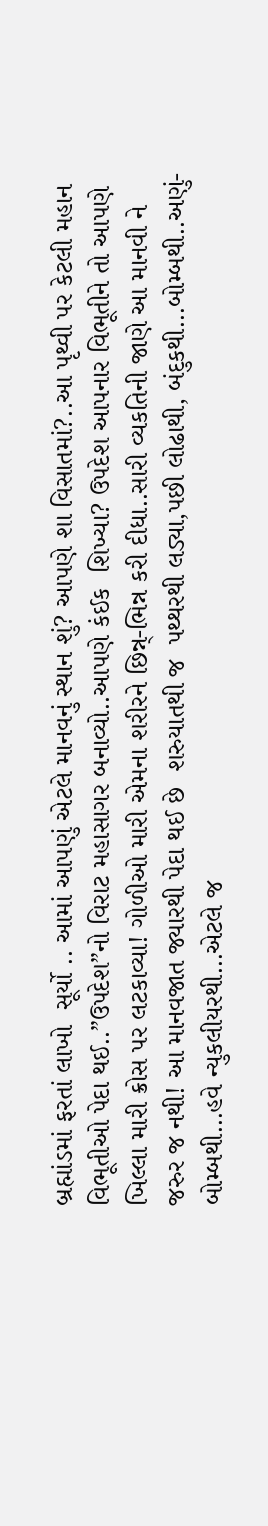બ્રહ્માંડમાં ફરતાં લાખો  સૂર્યો .. આમાં આપણું એટલે માનવનું સ્થાન શું? આપણે શા વિસાતમાં?..આ પૃથ્વી પર કેટલી મહાન વિભૂતીઓ પેદા થઈ..”ઉપદેશ”નો વિરાટ મહાસાગર બનાવ્યો..આપણે કંઈક  શિખ્યા? ઉપદેશ આપનાર વિભૂતીને તો આપણે ખિલ્લા મારી ક્રોસ પર લટકાવ્યા! ગોળીઓ મારી એમના શરીરને છિન્ન્-ભિન્ન કરી દીધા..સારી વ્યકતિની જાણે આ માનવી ને જરુર જ નથી! આ માનવજાત જ્યારથી પેદા થઈ છે  શરુયાતથી જ  પથ્થરથી લડ્યા,પછી લોઢાથી, બંદુકથી…બોમ્બથી..અણું-બોમ્બથી…હવે ન્યુકલીયરથી…એટલે જ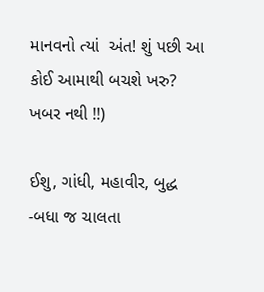માનવનો ત્યાં  અંત! શું પછી આ કોઈ આમાથી બચશે ખરુ? ખબર નથી !!)

ઈશુ, ગાંધી, મહાવીર, બુદ્ધ
-બધા જ ચાલતા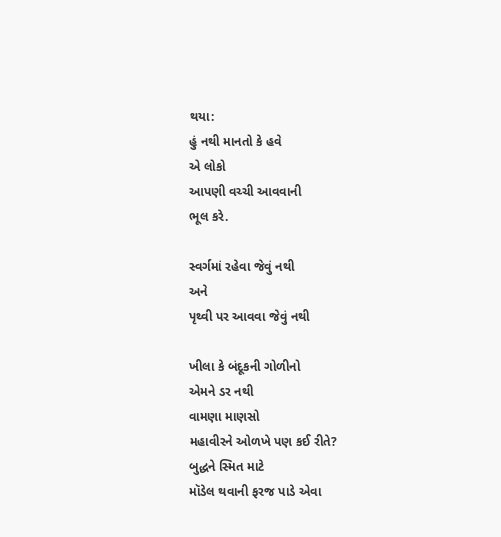થયા:
હું નથી માનતો કે હવે
એ લોકો
આપણી વચ્ચી આવવાની
ભૂલ કરે.

સ્વર્ગમાં રહેવા જેવું નથી
અને
પૃથ્વી પર આવવા જેવું નથી

ખીલા કે બંદૂકની ગોળીનો
એમને ડર નથી
વામણા માણસો
મહાવીરને ઓળખે પણ કઈ રીતે?
બુદ્ધને સ્મિત માટે
મૉડેલ થવાની ફરજ પાડે એવા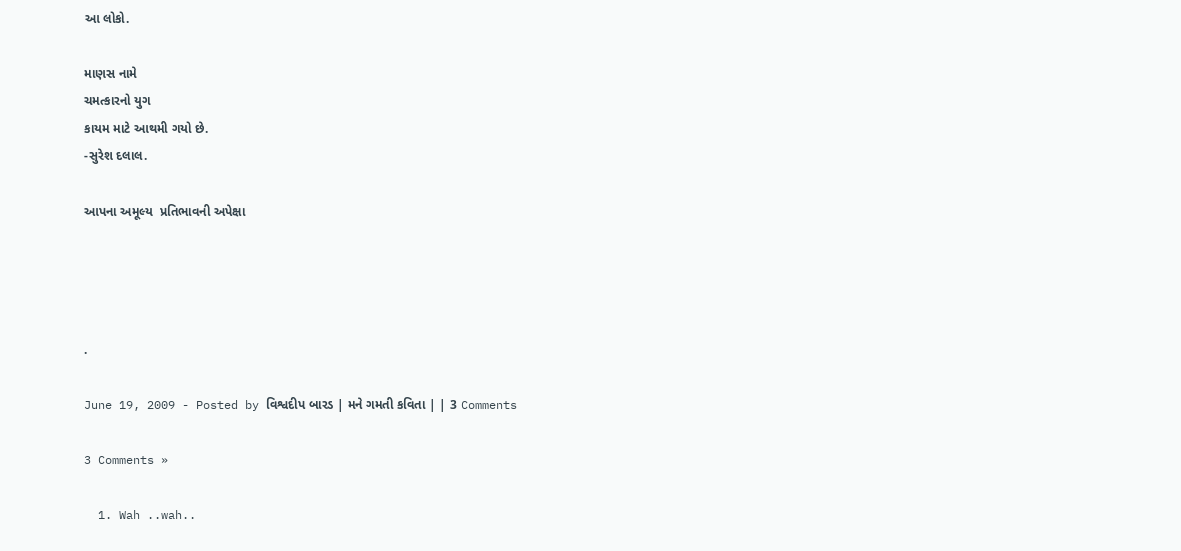આ લોકો.

માણસ નામે
ચમત્કારનો યુગ
કાયમ માટે આથમી ગયો છે.
-સુરેશ દલાલ.

આપના અમૂલ્ય  પ્રતિભાવની અપેક્ષા




.

June 19, 2009 - Posted by વિશ્વદીપ બારડ | મને ગમતી કવિતા | | 3 Comments

3 Comments »

  1. Wah ..wah..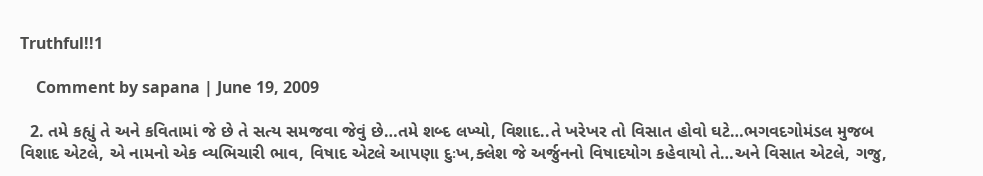Truthful!!1

    Comment by sapana | June 19, 2009

  2. તમે કહ્યું તે અને કવિતામાં જે છે તે સત્ય સમજવા જેવું છે…તમે શબ્દ લખ્યો, વિશાદ..તે ખરેખર તો વિસાત હોવો ઘટે…ભગવદગોમંડલ મુજબ વિશાદ એટલે, એ નામનો એક વ્યભિચારી ભાવ, વિષાદ એટલે આપણા દુઃખ,ક્લેશ જે અર્જુનનો વિષાદયોગ કહેવાયો તે…અને વિસાત એટલે, ગજુ,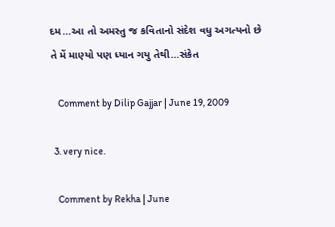દમ…આ તો અમસ્તુ જ કવિતાનો સંદેશ વધુ અગત્યનો છે તે મેં માણ્યો પણ ધ્યાન ગયુ તેથી…સંકેત

    Comment by Dilip Gajjar | June 19, 2009

  3. very nice.

    Comment by Rekha | June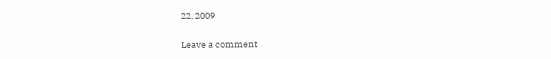22, 2009


Leave a comment